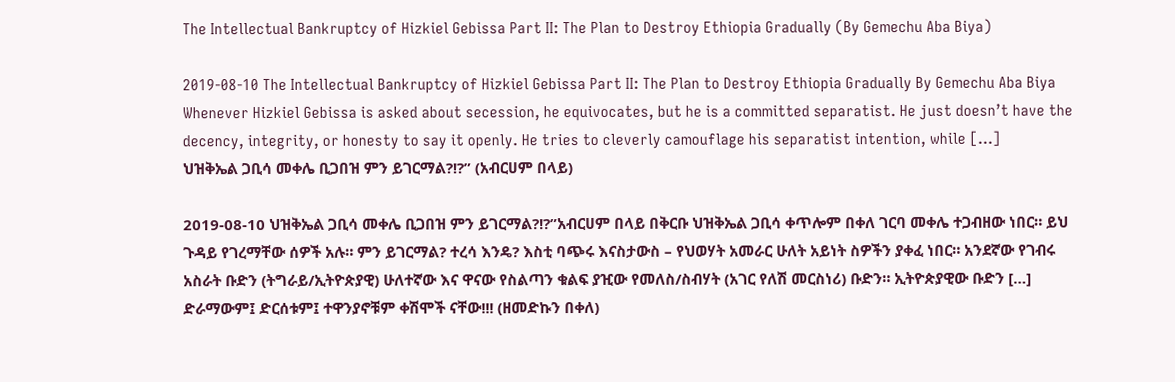The Intellectual Bankruptcy of Hizkiel Gebissa Part II: The Plan to Destroy Ethiopia Gradually (By Gemechu Aba Biya)

2019-08-10 The Intellectual Bankruptcy of Hizkiel Gebissa Part II: The Plan to Destroy Ethiopia Gradually By Gemechu Aba Biya Whenever Hizkiel Gebissa is asked about secession, he equivocates, but he is a committed separatist. He just doesn’t have the decency, integrity, or honesty to say it openly. He tries to cleverly camouflage his separatist intention, while […]
ህዝቅኤል ጋቢሳ መቀሌ ቢጋበዝ ምን ይገርማል?!?” (አብርሀም በላይ)

2019-08-10 ህዝቅኤል ጋቢሳ መቀሌ ቢጋበዝ ምን ይገርማል?!?”አብርሀም በላይ በቅርቡ ህዝቅኤል ጋቢሳ ቀጥሎም በቀለ ገርባ መቀሌ ተጋብዘው ነበር። ይህ ጉዳይ የገረማቸው ሰዎች አሉ። ምን ይገርማል? ተረሳ እንዴ? እስቲ ባጭሩ እናስታውስ – የህወሃት አመራር ሁለት አይነት ስዎችን ያቀፈ ነበር። አንደኛው የገብሩ አስራት ቡድን (ትግራይ/ኢትዮጵያዊ) ሁለተኛው እና ዋናው የስልጣን ቁልፍ ያዢው የመለስ/ስብሃት (አገር የለሽ መርስነሪ) ቡድን። ኢትዮጵያዊው ቡድን […]
ድራማውም፤ ድርሰቱም፤ ተዋንያኖቹም ቀሽሞች ናቸው!!! (ዘመድኩን በቀለ)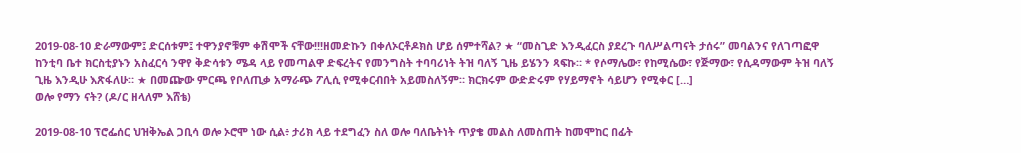2019-08-10 ድራማውም፤ ድርሰቱም፤ ተዋንያኖቹም ቀሽሞች ናቸው!!!ዘመድኩን በቀለኦርቶዶክስ ሆይ ሰምተሻል? ★ “መስጊድ እንዲፈርስ ያደረጉ ባለሥልጣናት ታሰሩ” መባልንና የለገጣፎዋ ከንቲባ ቤተ ክርስቲያኑን አስፈርሳ ንዋየ ቅድሳቱን ሜዳ ላይ የመጣልዋ ድፍረትና የመንግስት ተባባሪነት ትዝ ባለኝ ጊዜ ይሄንን ጻፍኩ። * የሶማሌው፣ የከሚሴው፣ የጅማው፣ የሲዳማውም ትዝ ባለኝ ጊዜ እንዲሁ እጽፋለሁ። ★ በመጬው ምርጫ የቦለጢቃ አማራጭ ፖሊሲ የሚቀርብበት አይመስለኝም። ክርክሩም ውድድሩም የሃይማኖት ሳይሆን የሚቀር […]
ወሎ የማን ናት? (ዶ/ር ዘላለም እሸቴ)

2019-08-10 ፕሮፌሰር ህዝቅኤል ጋቢሳ ወሎ ኦሮሞ ነው ሲል፥ ታሪክ ላይ ተደግፈን ስለ ወሎ ባለቤትነት ጥያቄ መልስ ለመስጠት ከመሞከር በፊት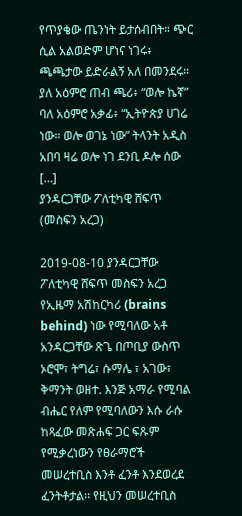የጥያቄው ጤንነት ይታሰብበት። ጭር ሲል አልወድም ሆነና ነገሩ፥ ጫጫታው ይድራልኝ አለ በመንደሩ። ያለ አዕምሮ ጠብ ጫሪ፥ “ወሎ ኬኛ” ባለ አዕምሮ አቃፊ፥ “ኢትዮጵያ ሀገሬ ነው። ወሎ ወገኔ ነው” ትላንት አዲስ አበባ ዛሬ ወሎ ነገ ደንቢ ዶሎ ሰው […]
ያንዳርጋቸው ፖለቲካዊ ሸፍጥ (መስፍን አረጋ)

2019-08-10 ያንዳርጋቸው ፖለቲካዊ ሸፍጥ መስፍን አረጋ የኢዜማ አሽከርካሪ (brains behind) ነው የሚባለው አቶ አንዳርጋቸው ጽጌ በጦቢያ ውስጥ ኦሮሞ፣ ትግሬ፣ ሱማሌ ፣ አገው፣ ቅማንት ወዘተ. እንጅ አማራ የሚባል ብሔር የለም የሚባለውን እሱ ራሱ ከጻፈው መጽሐፍ ጋር ፍጹም የሚቃረነውን የፀራማሮች መሠረተቢስ እንቶ ፈንቶ እንደወረደ ፈንትቶታል፡፡ የዚህን መሠረተቢስ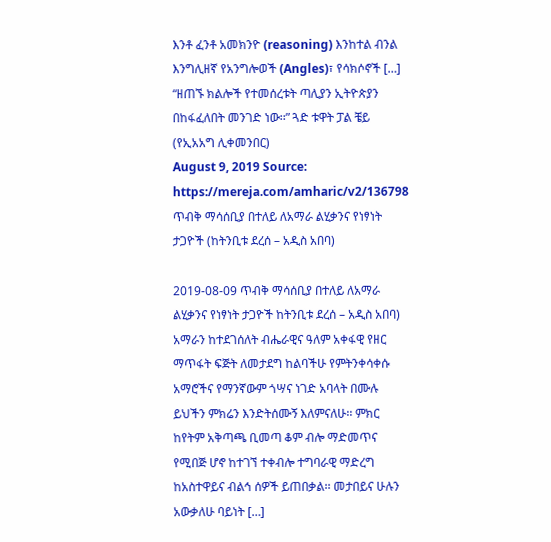እንቶ ፈንቶ አመክንዮ (reasoning) እንከተል ብንል እንግሊዘኛ የአንግሎወች (Angles)፣ የሳክሶኖች […]
“ዘጠኙ ክልሎች የተመሰረቱት ጣሊያን ኢትዮጵያን በከፋፈለበት መንገድ ነው፡፡” ጓድ ቱዋት ፓል ቼይ (የኢአአግ ሊቀመንበር)
August 9, 2019 Source: https://mereja.com/amharic/v2/136798
ጥብቅ ማሳሰቢያ በተለይ ለአማራ ልሂቃንና የነፃነት ታጋዮች (ከትንቢቱ ደረሰ – አዲስ አበባ)

2019-08-09 ጥብቅ ማሳሰቢያ በተለይ ለአማራ ልሂቃንና የነፃነት ታጋዮች ከትንቢቱ ደረሰ – አዲስ አበባ) አማራን ከተደገሰለት ብሔራዊና ዓለም አቀፋዊ የዘር ማጥፋት ፍጅት ለመታደግ ከልባችሁ የምትንቀሳቀሱ አማሮችና የማንኛውም ጎሣና ነገድ አባላት በሙሉ ይህችን ምክሬን እንድትሰሙኝ እለምናለሁ፡፡ ምክር ከየትም አቅጣጫ ቢመጣ ቆም ብሎ ማድመጥና የሚበጅ ሆኖ ከተገኘ ተቀብሎ ተግባራዊ ማድረግ ከአስተዋይና ብልኅ ሰዎች ይጠበቃል፡፡ መታበይና ሁሉን አውቃለሁ ባይነት […]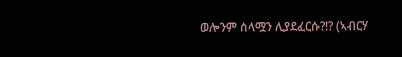ወሎንም ሰላሟን ሊያደፈርሱ?!? (ኣብርሃ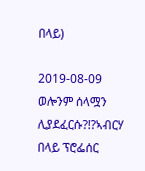በላይ)

2019-08-09 ወሎንም ሰላሟን ሊያደፈርሱ?!?ኣብርሃ በላይ ፕሮፌሰር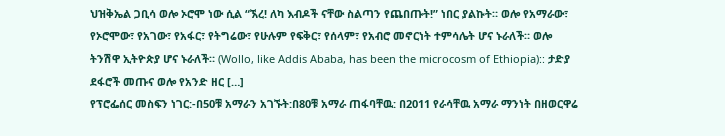ህዝቅኤል ጋቢሳ ወሎ ኦሮሞ ነው ሲል “ኧረ! ለካ እብዶች ናቸው ስልጣን የጨበጡት!” ነበር ያልኩት። ወሎ የአማራው፣ የኦሮሞው፣ የአገው፣ የአፋር፣ የትግሬው፣ የሁሉም የፍቅር፣ የሰላም፣ የአብሮ መኖርነት ተምሳሌት ሆና ኑራለች። ወሎ ትንሽዋ ኢትዮጵያ ሆና ኑራለች። (Wollo, like Addis Ababa, has been the microcosm of Ethiopia):: ታድያ ደፋሮች መጡና ወሎ የአንድ ዘር […]
የፕሮፌሰር መስፍን ነገር:-በ50ቹ አማራን አገኙት:በ80ቹ አማራ ጠፋባቸዉ: በ2011 የራሳቸዉ አማራ ማንነት በዘወርዋሬ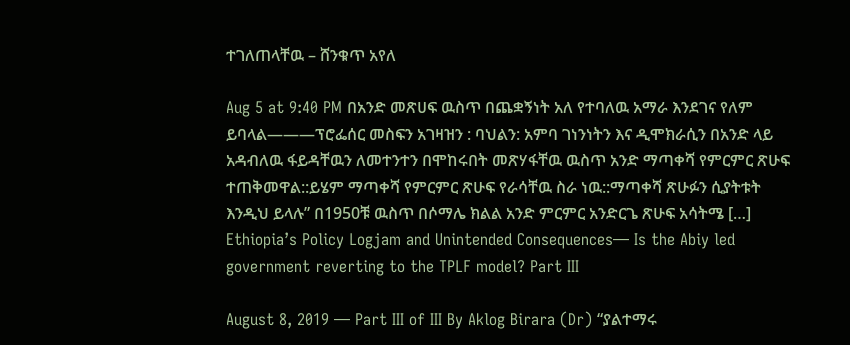ተገለጠላቸዉ – ሸንቁጥ አየለ

Aug 5 at 9:40 PM በአንድ መጽሀፍ ዉስጥ በጨቋኝነት አለ የተባለዉ አማራ እንደገና የለም ይባላል———ፕሮፌሰር መስፍን አገዛዝን : ባህልን: አምባ ገነንነትን እና ዲሞክራሲን በአንድ ላይ አዳብለዉ ፋይዳቸዉን ለመተንተን በሞከሩበት መጽሃፋቸዉ ዉስጥ አንድ ማጣቀሻ የምርምር ጽሁፍ ተጠቅመዋል::ይሄም ማጣቀሻ የምርምር ጽሁፍ የራሳቸዉ ስራ ነዉ::ማጣቀሻ ጽሁፉን ሲያትቱት እንዲህ ይላሉ” በ1950ቹ ዉስጥ በሶማሌ ክልል አንድ ምርምር አንድርጌ ጽሁፍ አሳትሜ […]
Ethiopia’s Policy Logjam and Unintended Consequences— Is the Abiy led government reverting to the TPLF model? Part III

August 8, 2019 — Part III of III By Aklog Birara (Dr) “ያልተማሩ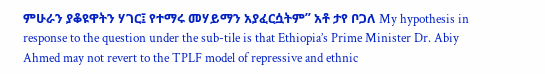ምሁራን ያቆዩዋትን ሃገር፤ የተማሩ መሃይማን አያፈርሷትም” አቶ ታየ ቦጋለ My hypothesis in response to the question under the sub-tile is that Ethiopia’s Prime Minister Dr. Abiy Ahmed may not revert to the TPLF model of repressive and ethnic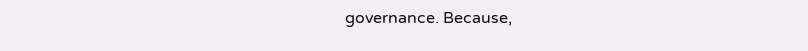governance. Because,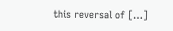this reversal of […]